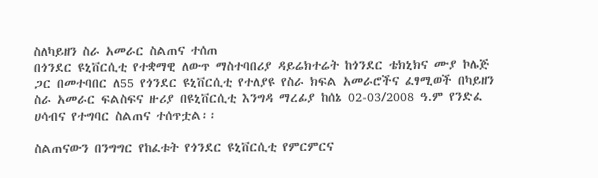ስለካይዘን ስራ አመራር ስልጠና ተሰጠ
በጎንደር ዩኒቨርሲቲ የተቋማዊ ለውጥ ማስተባበሪያ ዳይሬክተሬት ከጎንደር ቴክኒክና ሙያ ኮሌጅ ጋር በመተባበር ለ55 የጎንደር ዩኒቨርሲቲ የተለያዩ የስራ ክፍል አመራሮችና ፈፃሚወች በካይዘን ስራ አመራር ፍልስፍና ዙሪያ በዩኒቨርሲቲ እንግዳ ማረፊያ ከሰኔ 02-03/2008 ዓ.ም የንድፈ ሀሳብና የተግባር ስልጠና ተሰጥቷል፡፡

ስልጠናውን በንግግር የከፈቱት የጎንደር ዩኒቨርሲቲ የምርምርና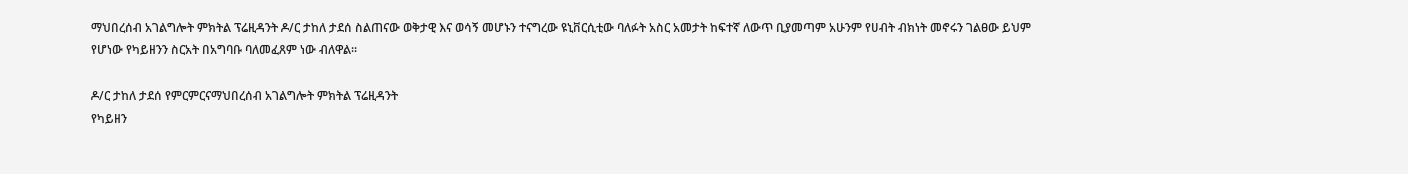ማህበረሰብ አገልግሎት ምክትል ፕሬዚዳንት ዶ/ር ታከለ ታደሰ ስልጠናው ወቅታዊ እና ወሳኝ መሆኑን ተናግረው ዩኒቨርሲቲው ባለፉት አስር አመታት ከፍተኛ ለውጥ ቢያመጣም አሁንም የሀብት ብክነት መኖሩን ገልፀው ይህም የሆነው የካይዘንን ስርአት በአግባቡ ባለመፈጸም ነው ብለዋል፡፡

ዶ/ር ታከለ ታደሰ የምርምርናማህበረሰብ አገልግሎት ምክትል ፕሬዚዳንት
የካይዘን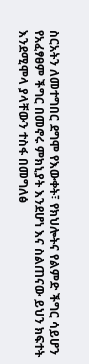ስርአትን ለመተግበር ደግሞ የእውቀት፣ የክህሎትና የልምድ ችግር ሳይሆን የአፈፃፀም ችግር በመኖሩ ምክኒያት እንደሆነ እና ስልጠናው ይህን ክፍተት እንደሚሞላ ያላቸውን ተስፋ በመግለፅ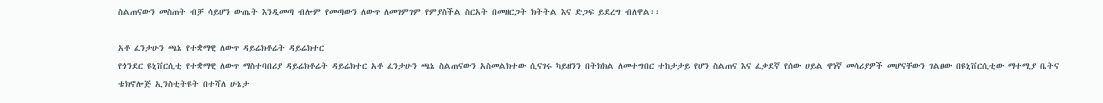ስልጠናውን መስጠት ብቻ ሳይሆን ውጤት እንዲመጣ ብሎም የመጣውን ለውጥ ለመገምገም የምያስችል ስርአት በመዘርጋት ክትትል እና ድጋፍ ይደረግ ብለዋል፡፡

አቶ ፈንታሁን ጫኔ የተቋማዊ ለውጥ ዳይሬክቶሬት ዳይሬክተር
የጎንደር ዩኒቨርሲቲ የተቋማዊ ለውጥ ማስተባበሪያ ዳይሬክቶሬት ዳይሬክተር አቶ ፈንታሁን ጫኔ ስልጠናውን አስመልክተው ሲናገሩ ካይዘንን በትክክል ለመተግበር ተከታታይ የሆን ስልጠና እና ፈቃደኛ የሰው ሀይል ዋነኛ መሳሪያዎች መሆናቸውን ገልፀው በዩኒቨርሲቲው ማተሚያ ቤትና ቴክኖሎጅ ኢንስቲትዩት በተሻለ ሁኔታ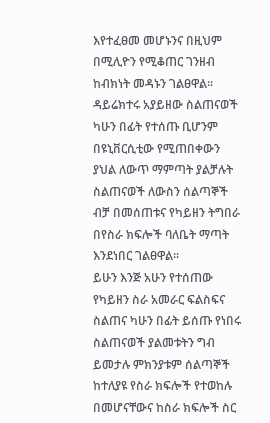እየተፈፀመ መሆኑንና በዚህም በሚሊዮን የሚቆጠር ገንዘብ ከብክነት መዳኑን ገልፀዋል፡፡ ዳይሬክተሩ አያይዘው ስልጠናወች ካሁን በፊት የተሰጡ ቢሆንም በዩኒቨርሲቲው የሚጠበቀውን ያህል ለውጥ ማምጣት ያልቻሉት ስልጠናወች ለውስን ሰልጣኞች ብቻ በመሰጠቱና የካይዘን ትግበራ በየስራ ክፍሎች ባለቤት ማጣት እንደነበር ገልፀዋል፡፡
ይሁን እንጅ አሁን የተሰጠው የካይዘን ስራ አመራር ፍልስፍና ስልጠና ካሁን በፊት ይሰጡ የነበሩ ስልጠናወች ያልመቱትን ግብ ይመታሉ ምክንያቱም ሰልጣኞች ከተለያዩ የስራ ክፍሎች የተወከሉ በመሆናቸውና ከስራ ክፍሎች ስር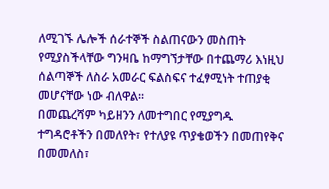ለሚገኙ ሌሎች ሰራተኞች ስልጠናውን መስጠት የሚያስችላቸው ግንዛቤ ከማግኘታቸው በተጨማሪ እነዚህ ሰልጣኞች ለስራ አመራር ፍልስፍና ተፈፃሚነት ተጠያቂ መሆናቸው ነው ብለዋል፡፡
በመጨረሻም ካይዘንን ለመተግበር የሚያግዱ ተግዳሮቶችን በመለየት፣ የተለያዩ ጥያቄወችን በመጠየቅና በመመለስ፣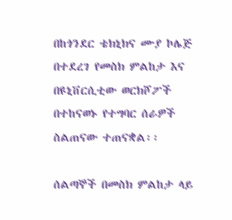በከጎንደር ቴክኒክና ሙያ ኮሌጅ በተደረገ የመስክ ምልከታ እና በዩኒቨርሲቲው ወርክሾፖች በተከናወኑ የተግባር ሰራዎች ስልጠናው ተጠናቋል፡፡

ሰልጣኞች በመስክ ምልከታ ላይ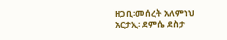ዘጋቢ፡መሰረት አለምነህ
አርታኢ፡ ደምሴ ደስታ